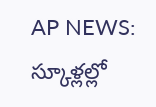AP NEWS: స్కూళ్లల్లో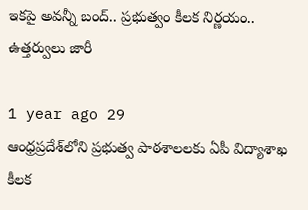ఇకపై అవన్నీ బంద్.. ప్రభుత్వం కీలక నిర్ణయం.. ఉత్తర్వులు జారీ

1 year ago 29
ఆంధ్రప్రదేశ్‌లోని ప్రభుత్వ పాఠశాలలకు ఏపీ విద్యాశాఖ కీలక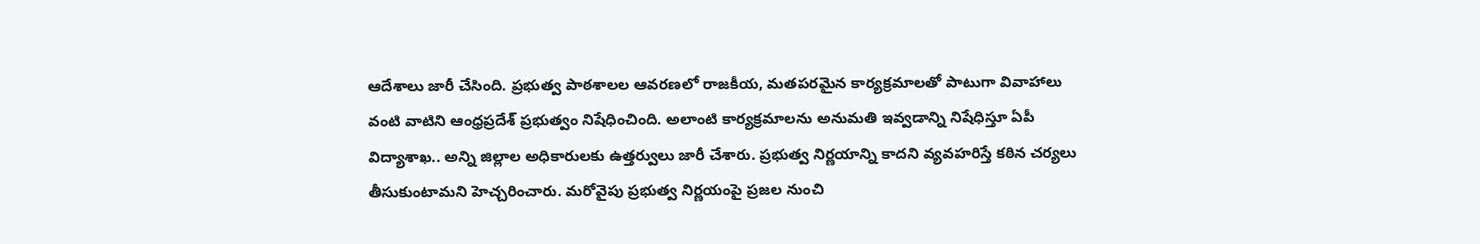ఆదేశాలు జారీ చేసింది. ప్రభుత్వ పాఠశాలల ఆవరణలో రాజకీయ, మతపరమైన కార్యక్రమాలతో పాటుగా వివాహాలు వంటి వాటిని ఆంధ్రప్రదేశ్ ప్రభుత్వం నిషేధించింది. అలాంటి కార్యక్రమాలను అనుమతి ఇవ్వడాన్ని నిషేధిస్తూ ఏపీ విద్యాశాఖ.. అన్ని జిల్లాల అధికారులకు ఉత్తర్వులు జారీ చేశారు. ప్రభుత్వ నిర్ణయాన్ని కాదని వ్యవహరిస్తే కఠిన చర్యలు తీసుకుంటామని హెచ్చరించారు. మరోవైపు ప్రభుత్వ నిర్ణయంపై ప్రజల నుంచి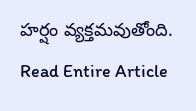హర్షం వ్యక్తమవుతోంది.
Read Entire Article